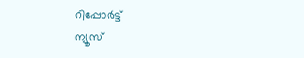റിപ്പോര്‍ട്ട്
ന്യൂസ്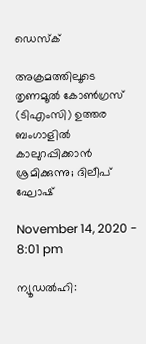ഡെസ്ക്

അക്രമത്തിലൂടെ തൃണമൂല്‍ കോണ്‍ഗ്രസ് (ടിഎംസി) ഉത്തര ബംഗാളില്‍ കാലുറപ്പിക്കാന്‍ ശ്രമിക്കുന്നു; ദിലീപ് ഘോഷ്

November 14, 2020 - 8:01 pm

ന്യൂഡല്‍ഹി: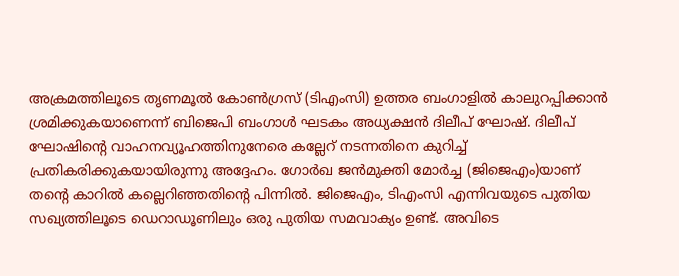അക്രമത്തിലൂടെ തൃണമൂല്‍ കോണ്‍ഗ്രസ് (ടിഎംസി) ഉത്തര ബംഗാളില്‍ കാലുറപ്പിക്കാന്‍ ശ്രമിക്കുകയാണെന്ന് ബിജെപി ബംഗാള്‍ ഘടകം അധ്യക്ഷന്‍ ദിലീപ് ഘോഷ്. ദിലീപ് ഘോഷിന്റെ വാഹനവ്യൂഹത്തിനുനേരെ കല്ലേറ് നടന്നതിനെ കുറിച്ച് പ്രതികരിക്കുകയായിരുന്നു അദ്ദേഹം. ഗോര്‍ഖ ജന്‍മുക്തി മോര്‍ച്ച (ജിജെഎം)യാണ് തന്റെ കാറില്‍ കല്ലെറിഞ്ഞതിന്റെ പിന്നില്‍. ജിജെഎം, ടിഎംസി എന്നിവയുടെ പുതിയ സഖ്യത്തിലൂടെ ഡെറാഡൂണിലും ഒരു പുതിയ സമവാക്യം ഉണ്ട്. അവിടെ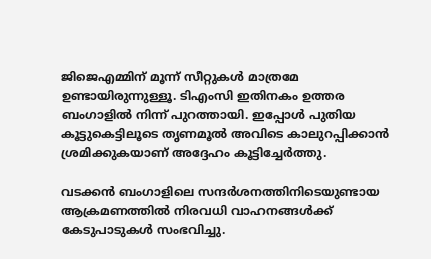ജിജെഎമ്മിന് മൂന്ന് സീറ്റുകള്‍ മാത്രമേ ഉണ്ടായിരുന്നുള്ളൂ. ടിഎംസി ഇതിനകം ഉത്തര ബംഗാളില്‍ നിന്ന് പുറത്തായി. ഇപ്പോള്‍ പുതിയ കൂട്ടുകെട്ടിലൂടെ തൃണമൂല്‍ അവിടെ കാലുറപ്പിക്കാന്‍ ശ്രമിക്കുകയാണ് അദ്ദേഹം കൂട്ടിച്ചേര്‍ത്തു.

വടക്കന്‍ ബംഗാളിലെ സന്ദര്‍ശനത്തിനിടെയുണ്ടായ ആക്രമണത്തില്‍ നിരവധി വാഹനങ്ങള്‍ക്ക് കേടുപാടുകള്‍ സംഭവിച്ചു.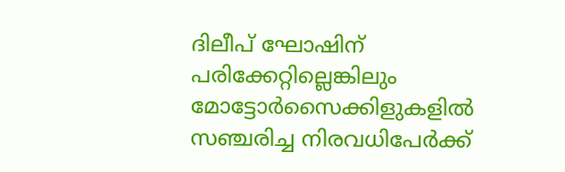ദിലീപ് ഘോഷിന് പരിക്കേറ്റില്ലെങ്കിലും മോട്ടോര്‍സൈക്കിളുകളില്‍ സഞ്ചരിച്ച നിരവധിപേര്‍ക്ക്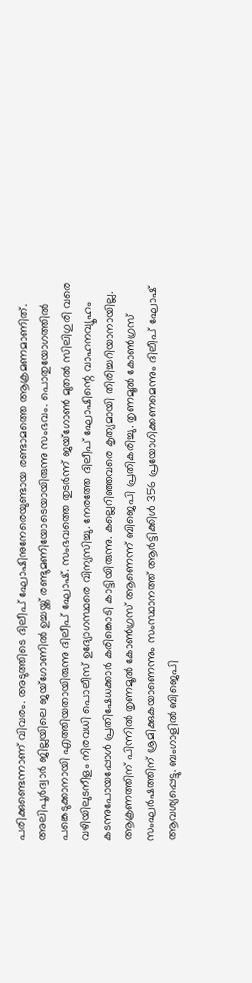പരിക്കുണ്ടെന്നാണ് വിവരം. അടുത്തിടെ ദിലീപ് ഘോഷിനുനേരെയുണ്ടായ രണ്ടാമത്തെ ആക്രമണമാണിത്. അലിപൂര്‍ദ്വാര്‍ ജില്ലയിലെ ജയ്ഗോണില്‍ ഉച്ചയ്ക്ക് രണ്ടുമണിയോടെയായിരുന്നു സംഭവം. പൊതുയോഗത്തില്‍ പങ്കെടുക്കാനായി എത്തിയതായിരുന്നു ദിലീപ് ഘോഷ്. സംഭവത്തെ തുടര്‍ന്ന് ജയ്ഗോണ്‍ മുതല്‍ സിലിഗുരി വരെ വഴിയിലുടനീളം നിരവധി പൊലീസ് ഉദ്യോഗസ്ഥരെ വിന്യസിച്ചു. നേരത്തേ ദിലീപ് ഘോഷിന്റെ വാഹനവ്യൂഹം കടന്നുപോയപ്പോള്‍ പ്രതിഷേധക്കാര്‍ കരിങ്കൊടി കാട്ടിയിരുന്നു. കല്ലെറിഞ്ഞവരെ കൃത്യമായി തിരിച്ചറിയാനായില്ല. ആക്രണത്തിന് പിന്നില്‍ തൃണമൂല്‍ കോണ്‍ഗ്രസ് ആണെന്ന് ബിജെപി പ്രതികരിച്ചു. തൃണമൂല്‍ കോണ്‍ഗ്രസ് സംഘര്‍ഷത്തിന് ശ്രമിക്കുകയാണെന്നും സംസ്ഥാനത്ത് ആര്‍ട്ടിക്കിള്‍ 356 പ്രയോഗിക്കണമെന്നും ദിലീപ് ഘോഷ് ആവശ്യപ്പെട്ടു. ബംഗാളില്‍ ബിജെപി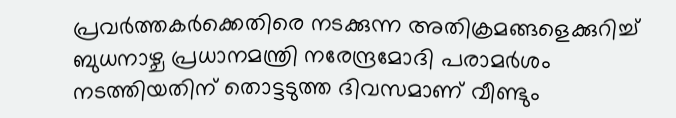പ്രവര്‍ത്തകര്‍ക്കെതിരെ നടക്കുന്ന അതിക്രമങ്ങളെക്കുറിച്ച് ബുധനാഴ്ച പ്രധാനമന്ത്രി നരേന്ദ്രമോദി പരാമര്‍ശം നടത്തിയതിന് തൊട്ടടുത്ത ദിവസമാണ് വീണ്ടും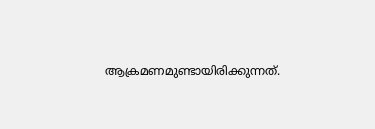ആക്രമണമുണ്ടായിരിക്കുന്നത്.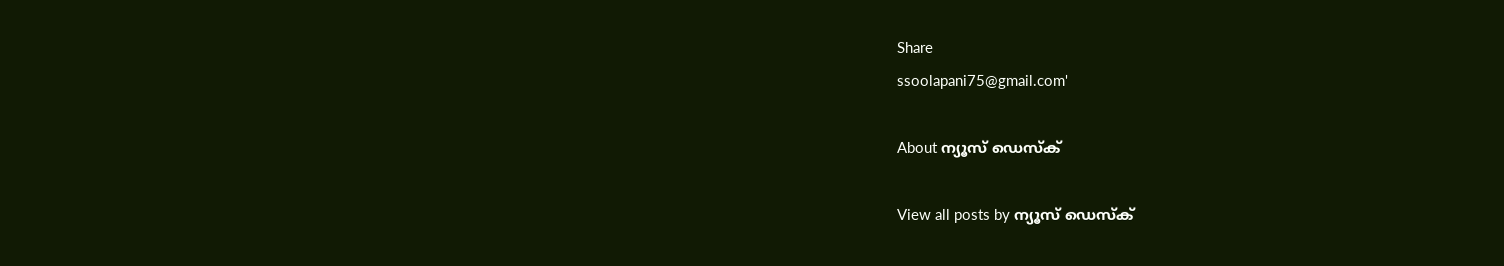Share
ssoolapani75@gmail.com'

About ന്യൂസ് ഡെസ്ക്

View all posts by ന്യൂസ് ഡെസ്ക്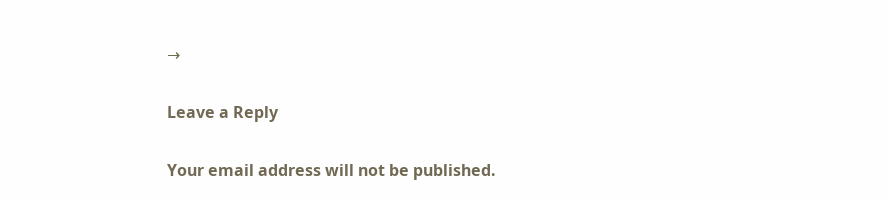→

Leave a Reply

Your email address will not be published.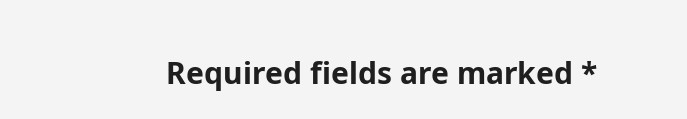Required fields are marked *